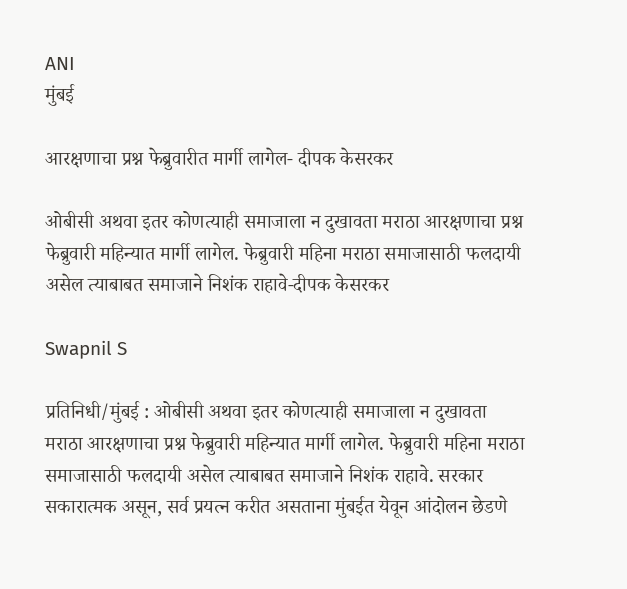ANI
मुंबई

आरक्षणाचा प्रश्न फेब्रुवारीत मार्गी लागेल- दीपक केसरकर

ओबीसी अथवा इतर कोणत्याही समाजाला न दुखावता मराठा आरक्षणाचा प्रश्न फेब्रुवारी महिन्यात मार्गी लागेल. फेब्रुवारी महिना मराठा समाजासाठी फलदायी असेल त्याबाबत समाजाने निशंक राहावे-दीपक केसरकर

Swapnil S

प्रतिनिधी/मुंबई : ओबीसी अथवा इतर कोणत्याही समाजाला न दुखावता मराठा आरक्षणाचा प्रश्न फेब्रुवारी महिन्यात मार्गी लागेल. फेब्रुवारी महिना मराठा समाजासाठी फलदायी असेल त्याबाबत समाजाने निशंक राहावे. सरकार सकारात्मक असून, सर्व प्रयत्न करीत असताना मुंबईत येवून आंदोलन छेडणे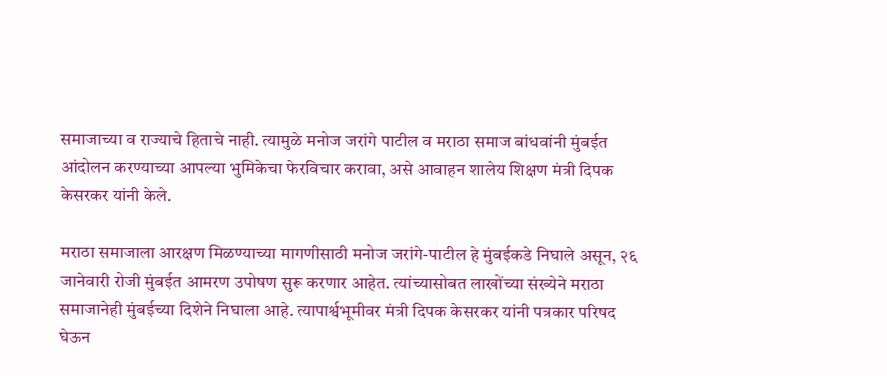समाजाच्या व राज्याचे हिताचे नाही. त्यामुळे मनोज जरांगे पाटील व मराठा समाज बांधवांनी मुंबईत आंदोलन करण्याच्या आपल्या भुमिकेचा फेरविचार करावा, असे आवाहन शालेय शिक्षण मंत्री दिपक केसरकर यांनी केले.

मराठा समाजाला आरक्षण मिळण्याच्या मागणीसाठी मनोज जरांगे-पाटील हे मुंबईकडे निघाले असून, २६ जानेवारी रोजी मुंबईत आमरण उपोषण सुरू करणार आहेत. त्यांच्यासोबत लाखोंच्या संख्येने मराठा समाजानेही मुंबईच्या दिशेने निघाला आहे. त्यापार्श्वभूमीवर मंत्री दिपक केसरकर यांनी पत्रकार परिषद घेऊन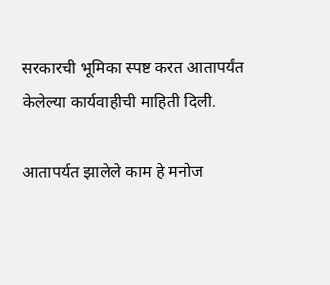सरकारची भूमिका स्पष्ट करत आतापर्यंत केलेल्या कार्यवाहीची माहिती दिली.

आतापर्यत झालेले काम हे मनोज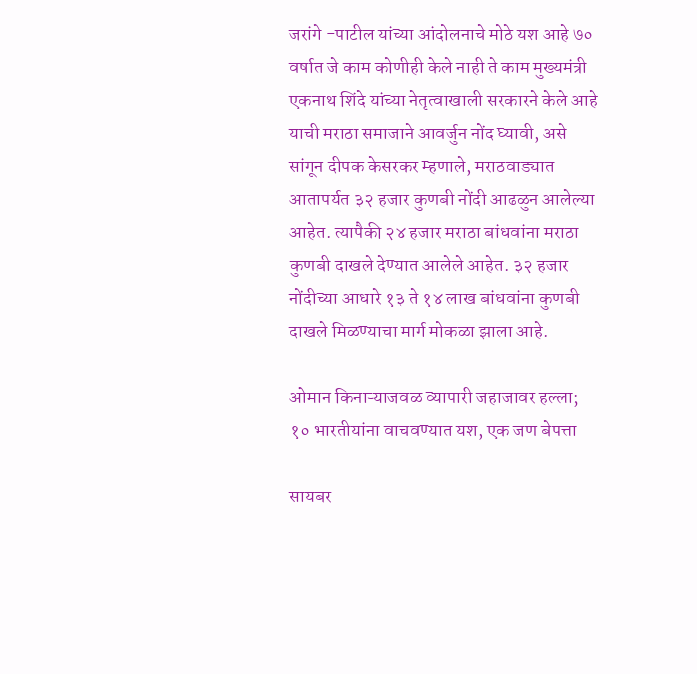जरांगे -पाटील यांच्या आंदोलनाचे मोठे यश आहे ७० वर्षात जे काम कोणीही केले नाही ते काम मुख्यमंत्री एकनाथ शिंदे यांच्या नेतृत्वाखाली सरकारने केले आहे याची मराठा समाजाने आवर्जुन नोंद घ्यावी, असे सांगून दीपक केसरकर म्हणाले, मराठवाड्यात आतापर्यत ३२ हजार कुणबी नोंदी आढळुन आलेल्या आहेत. त्यापैकी २४ हजार मराठा बांधवांना मराठा कुणबी दाखले देण्यात आलेले आहेत. ३२ हजार नोंदीच्या आधारे १३ ते १४ लाख बांधवांना कुणबी दाखले मिळण्याचा मार्ग मोकळा झाला आहे.

ओमान किनाऱ्याजवळ व्यापारी जहाजावर हल्ला; १० भारतीयांना वाचवण्यात यश, एक जण बेपत्ता

सायबर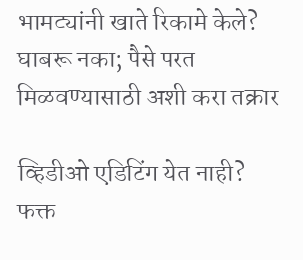भामट्यांनी खाते रिकामे केले? घाबरू नका; पैसे परत मिळवण्यासाठी अशी करा तक्रार

व्हिडीओ एडिटिंग येत नाही? फक्त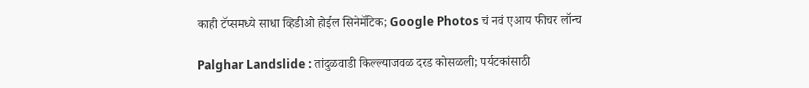काही टॅप्समध्ये साधा व्हिडीओ होईल सिनेमॅटिक; Google Photos चं नवं एआय फीचर लॉन्च

Palghar Landslide : तांदुळवाडी किल्ल्याजवळ दरड कोसळली; पर्यटकांसाठी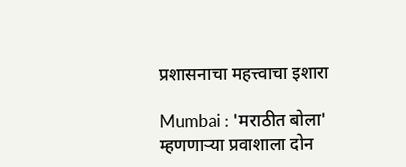प्रशासनाचा महत्त्वाचा इशारा

Mumbai : 'मराठीत बोला' म्हणणाऱ्या प्रवाशाला दोन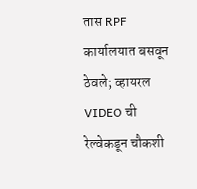तास RPF कार्यालयात बसवून ठेवले; व्हायरल VIDEO ची रेल्वेकडून चौकशी